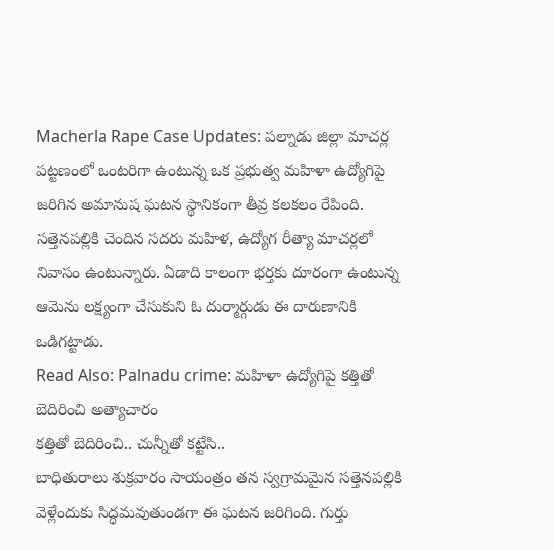Macherla Rape Case Updates: పల్నాడు జిల్లా మాచర్ల పట్టణంలో ఒంటరిగా ఉంటున్న ఒక ప్రభుత్వ మహిళా ఉద్యోగిపై జరిగిన అమానుష ఘటన స్థానికంగా తీవ్ర కలకలం రేపింది.
సత్తెనపల్లికి చెందిన సదరు మహిళ, ఉద్యోగ రీత్యా మాచర్లలో నివాసం ఉంటున్నారు. ఏడాది కాలంగా భర్తకు దూరంగా ఉంటున్న ఆమెను లక్ష్యంగా చేసుకుని ఓ దుర్మార్గుడు ఈ దారుణానికి ఒడిగట్టాడు.
Read Also: Palnadu crime: మహిళా ఉద్యోగిపై కత్తితో బెదిరించి అత్యాచారం
కత్తితో బెదిరించి.. చున్నీతో కట్టేసి..
బాధితురాలు శుక్రవారం సాయంత్రం తన స్వగ్రామమైన సత్తెనపల్లికి వెళ్లేందుకు సిద్ధమవుతుండగా ఈ ఘటన జరిగింది. గుర్తు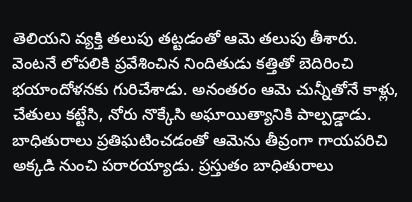తెలియని వ్యక్తి తలుపు తట్టడంతో ఆమె తలుపు తీశారు. వెంటనే లోపలికి ప్రవేశించిన నిందితుడు కత్తితో బెదిరించి భయాందోళనకు గురిచేశాడు. అనంతరం ఆమె చున్నీతోనే కాళ్లు, చేతులు కట్టేసి, నోరు నొక్కేసి అఘాయిత్యానికి పాల్పడ్డాడు. బాధితురాలు ప్రతిఘటించడంతో ఆమెను తీవ్రంగా గాయపరిచి అక్కడి నుంచి పరారయ్యాడు. ప్రస్తుతం బాధితురాలు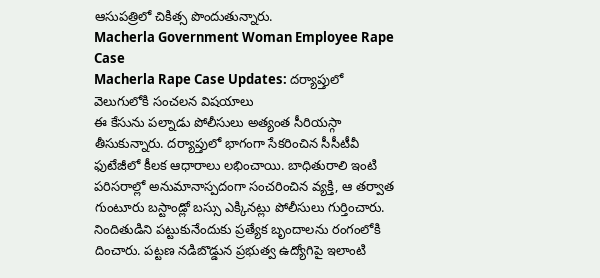ఆసుపత్రిలో చికిత్స పొందుతున్నారు.
Macherla Government Woman Employee Rape Case
Macherla Rape Case Updates: దర్యాప్తులో వెలుగులోకి సంచలన విషయాలు
ఈ కేసును పల్నాడు పోలీసులు అత్యంత సీరియస్గా తీసుకున్నారు. దర్యాప్తులో భాగంగా సేకరించిన సీసీటీవీ ఫుటేజీలో కీలక ఆధారాలు లభించాయి. బాధితురాలి ఇంటి పరిసరాల్లో అనుమానాస్పదంగా సంచరించిన వ్యక్తి, ఆ తర్వాత గుంటూరు బస్టాండ్లో బస్సు ఎక్కినట్లు పోలీసులు గుర్తించారు. నిందితుడిని పట్టుకునేందుకు ప్రత్యేక బృందాలను రంగంలోకి దించారు. పట్టణ నడిబొడ్డున ప్రభుత్వ ఉద్యోగిపై ఇలాంటి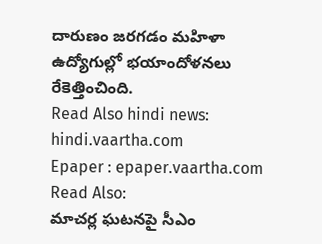దారుణం జరగడం మహిళా ఉద్యోగుల్లో భయాందోళనలు రేకెత్తించింది.
Read Also hindi news: hindi.vaartha.com
Epaper : epaper.vaartha.com
Read Also:
మాచర్ల ఘటనపై సీఎం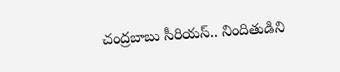చంద్రబాబు సీరియస్.. నిందితుడిని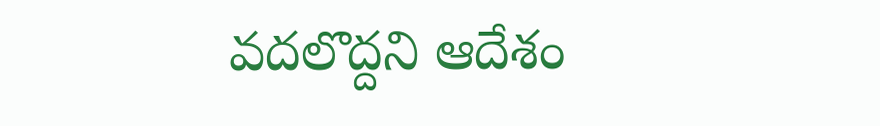వదలొద్దని ఆదేశం